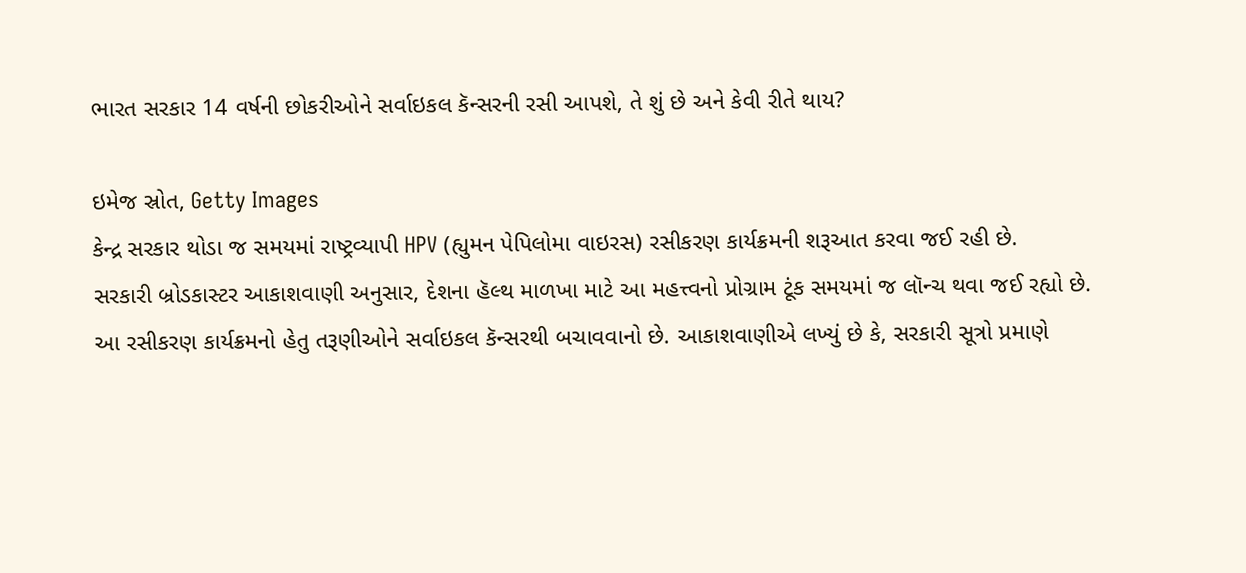ભારત સરકાર 14 વર્ષની છોકરીઓને સર્વાઇકલ કૅન્સરની રસી આપશે, તે શું છે અને કેવી રીતે થાય?

ઇમેજ સ્રોત, Getty Images
કેન્દ્ર સરકાર થોડા જ સમયમાં રાષ્ટ્રવ્યાપી HPV (હ્યુમન પેપિલોમા વાઇરસ) રસીકરણ કાર્યક્રમની શરૂઆત કરવા જઈ રહી છે.
સરકારી બ્રોડકાસ્ટર આકાશવાણી અનુસાર, દેશના હૅલ્થ માળખા માટે આ મહત્ત્વનો પ્રોગ્રામ ટૂંક સમયમાં જ લૉન્ચ થવા જઈ રહ્યો છે.
આ રસીકરણ કાર્યક્રમનો હેતુ તરૂણીઓને સર્વાઇકલ કૅન્સરથી બચાવવાનો છે. આકાશવાણીએ લખ્યું છે કે, સરકારી સૂત્રો પ્રમાણે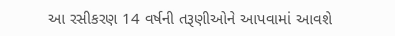આ રસીકરણ 14 વર્ષની તરૂણીઓને આપવામાં આવશે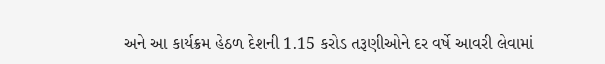અને આ કાર્યક્રમ હેઠળ દેશની 1.15 કરોડ તરૂણીઓને દર વર્ષે આવરી લેવામાં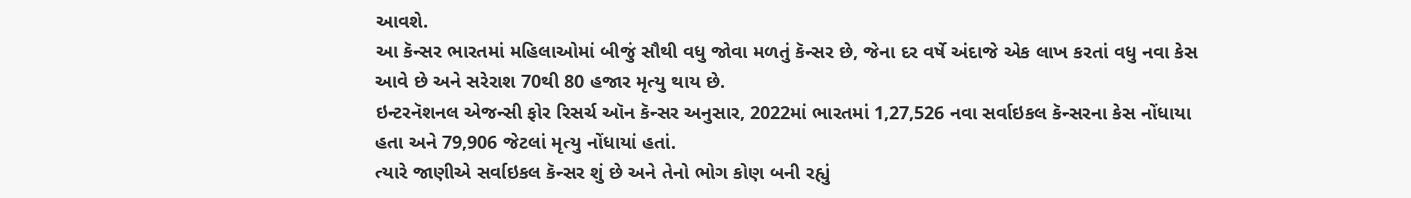આવશે.
આ કૅન્સર ભારતમાં મહિલાઓમાં બીજું સૌથી વધુ જોવા મળતું કૅન્સર છે, જેના દર વર્ષે અંદાજે એક લાખ કરતાં વધુ નવા કેસ આવે છે અને સરેરાશ 70થી 80 હજાર મૃત્યુ થાય છે.
ઇન્ટરનૅશનલ એજન્સી ફોર રિસર્ચ ઑન કૅન્સર અનુસાર, 2022માં ભારતમાં 1,27,526 નવા સર્વાઇકલ કૅન્સરના કેસ નોંધાયા હતા અને 79,906 જેટલાં મૃત્યુ નોંધાયાં હતાં.
ત્યારે જાણીએ સર્વાઇકલ કૅન્સર શું છે અને તેનો ભોગ કોણ બની રહ્યું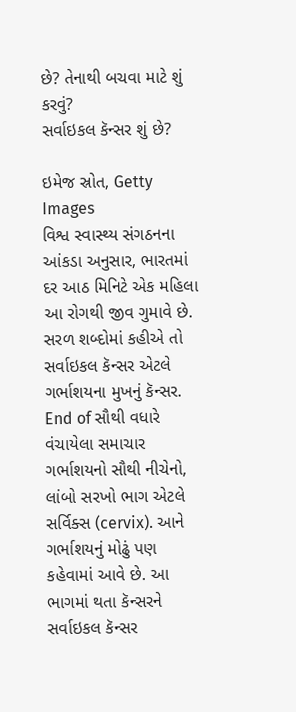છે? તેનાથી બચવા માટે શું કરવું?
સર્વાઇકલ કૅન્સર શું છે?

ઇમેજ સ્રોત, Getty Images
વિશ્વ સ્વાસ્થ્ય સંગઠનના આંકડા અનુસાર, ભારતમાં દર આઠ મિનિટે એક મહિલા આ રોગથી જીવ ગુમાવે છે.
સરળ શબ્દોમાં કહીએ તો સર્વાઇકલ કૅન્સર એટલે ગર્ભાશયના મુખનું કૅન્સર.
End of સૌથી વધારે વંચાયેલા સમાચાર
ગર્ભાશયનો સૌથી નીચેનો, લાંબો સરખો ભાગ એટલે સર્વિક્સ (cervix). આને ગર્ભાશયનું મોઢું પણ કહેવામાં આવે છે. આ ભાગમાં થતા કૅન્સરને સર્વાઇકલ કૅન્સર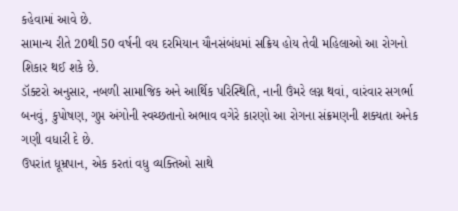કહેવામાં આવે છે.
સામાન્ય રીતે 20થી 50 વર્ષની વય દરમિયાન યૌનસંબંધમાં સક્રિય હોય તેવી મહિલાઓ આ રોગનો શિકાર થઈ શકે છે.
ડૉક્ટરો અનુસાર, નબળી સામાજિક અને આર્થિક પરિસ્થિતિ, નાની ઉંમરે લગ્ન થવાં, વારંવાર સગર્ભા બનવું, કુપોષણ, ગુપ્ત અંગોની સ્વચ્છતાનો અભાવ વગેરે કારણો આ રોગના સંક્રમણની શક્યતા અનેક ગણી વધારી દે છે.
ઉપરાંત ધૂમ્રપાન, એક કરતાં વધુ વ્યક્તિઓ સાથે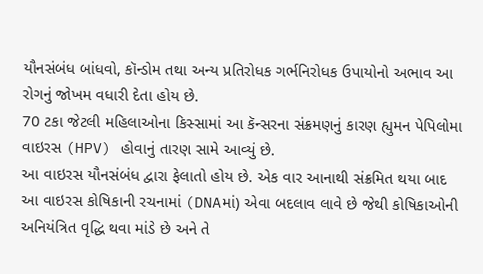યૌનસંબંધ બાંધવો, કૉન્ડોમ તથા અન્ય પ્રતિરોધક ગર્ભનિરોધક ઉપાયોનો અભાવ આ રોગનું જોખમ વધારી દેતા હોય છે.
70 ટકા જેટલી મહિલાઓના કિસ્સામાં આ કૅન્સરના સંક્રમણનું કારણ હ્યુમન પેપિલોમા વાઇરસ (HPV) હોવાનું તારણ સામે આવ્યું છે.
આ વાઇરસ યૌનસંબંધ દ્વારા ફેલાતો હોય છે. એક વાર આનાથી સંક્રમિત થયા બાદ આ વાઇરસ કોષિકાની રચનામાં (DNAમાં) એવા બદલાવ લાવે છે જેથી કોષિકાઓની અનિયંત્રિત વૃદ્ધિ થવા માંડે છે અને તે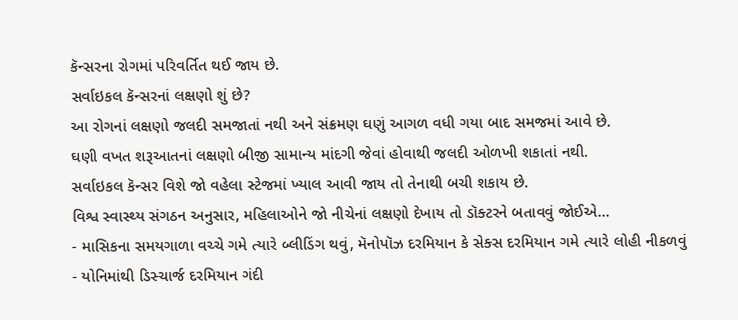કૅન્સરના રોગમાં પરિવર્તિત થઈ જાય છે.
સર્વાઇકલ કૅન્સરનાં લક્ષણો શું છે?
આ રોગનાં લક્ષણો જલદી સમજાતાં નથી અને સંક્રમણ ઘણું આગળ વધી ગયા બાદ સમજમાં આવે છે.
ઘણી વખત શરૂઆતનાં લક્ષણો બીજી સામાન્ય માંદગી જેવાં હોવાથી જલદી ઓળખી શકાતાં નથી.
સર્વાઇકલ કૅન્સર વિશે જો વહેલા સ્ટેજમાં ખ્યાલ આવી જાય તો તેનાથી બચી શકાય છે.
વિશ્વ સ્વાસ્થ્ય સંગઠન અનુસાર, મહિલાઓને જો નીચેનાં લક્ષણો દેખાય તો ડૉક્ટરને બતાવવું જોઈએ...
- માસિકના સમયગાળા વચ્ચે ગમે ત્યારે બ્લીડિંગ થવું, મૅનોપૉઝ દરમિયાન કે સેક્સ દરમિયાન ગમે ત્યારે લોહી નીકળવું
- યોનિમાંથી ડિસ્ચાર્જ દરમિયાન ગંદી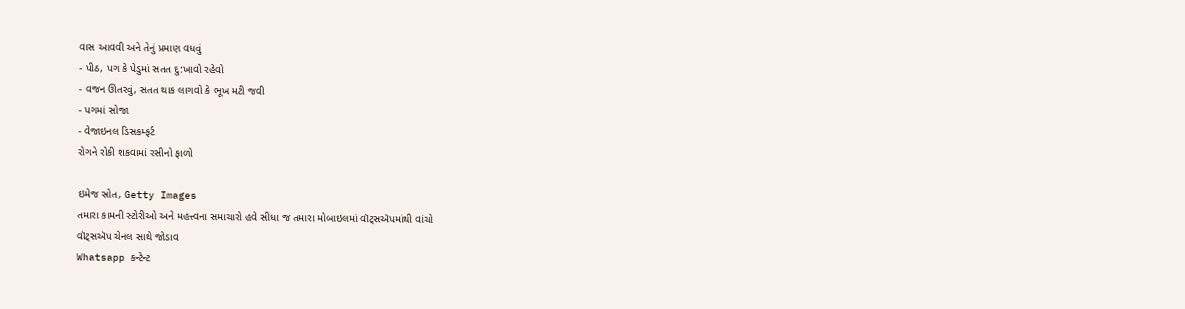વાસ આવવી અને તેનું પ્રમાણ વધવું
- પીઠ, પગ કે પેડુમાં સતત દુ:ખાવો રહેવો
- વજન ઊતરવું, સતત થાક લાગવો કે ભૂખ મટી જવી
- પગમાં સોજા
- વેજાઇનલ ડિસકમ્ફર્ટ
રોગને રોકી શકવામાં રસીનો ફાળો

ઇમેજ સ્રોત, Getty Images
તમારા કામની સ્ટોરીઓ અને મહત્ત્વના સમાચારો હવે સીધા જ તમારા મોબાઇલમાં વૉટ્સઍપમાંથી વાંચો
વૉટ્સઍપ ચેનલ સાથે જોડાવ
Whatsapp કન્ટેન્ટ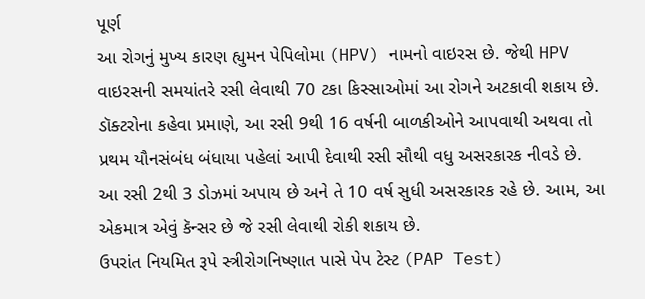પૂર્ણ
આ રોગનું મુખ્ય કારણ હ્યુમન પેપિલોમા (HPV) નામનો વાઇરસ છે. જેથી HPV વાઇરસની સમયાંતરે રસી લેવાથી 70 ટકા કિસ્સાઓમાં આ રોગને અટકાવી શકાય છે.
ડૉક્ટરોના કહેવા પ્રમાણે, આ રસી 9થી 16 વર્ષની બાળકીઓને આપવાથી અથવા તો પ્રથમ યૌનસંબંધ બંધાયા પહેલાં આપી દેવાથી રસી સૌથી વધુ અસરકારક નીવડે છે.
આ રસી 2થી 3 ડોઝમાં અપાય છે અને તે 10 વર્ષ સુધી અસરકારક રહે છે. આમ, આ એકમાત્ર એવું કૅન્સર છે જે રસી લેવાથી રોકી શકાય છે.
ઉપરાંત નિયમિત રૂપે સ્ત્રીરોગનિષ્ણાત પાસે પેપ ટેસ્ટ (PAP Test)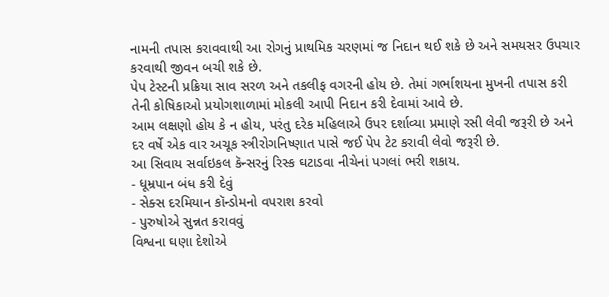નામની તપાસ કરાવવાથી આ રોગનું પ્રાથમિક ચરણમાં જ નિદાન થઈ શકે છે અને સમયસર ઉપચાર કરવાથી જીવન બચી શકે છે.
પેપ ટેસ્ટની પ્રક્રિયા સાવ સરળ અને તકલીફ વગરની હોય છે. તેમાં ગર્ભાશયના મુખની તપાસ કરી તેની કોષિકાઓ પ્રયોગશાળામાં મોકલી આપી નિદાન કરી દેવામાં આવે છે.
આમ લક્ષણો હોય કે ન હોય, પરંતુ દરેક મહિલાએ ઉપર દર્શાવ્યા પ્રમાણે રસી લેવી જરૂરી છે અને દર વર્ષે એક વાર અચૂક સ્ત્રીરોગનિષ્ણાત પાસે જઈ પેપ ટેટ કરાવી લેવો જરૂરી છે.
આ સિવાય સર્વાઇકલ કૅન્સરનું રિસ્ક ઘટાડવા નીચેનાં પગલાં ભરી શકાય.
- ધૂમ્રપાન બંધ કરી દેવું
- સેક્સ દરમિયાન કૉન્ડોમનો વપરાશ કરવો
- પુરુષોએ સુન્નત કરાવવું
વિશ્વના ઘણા દેશોએ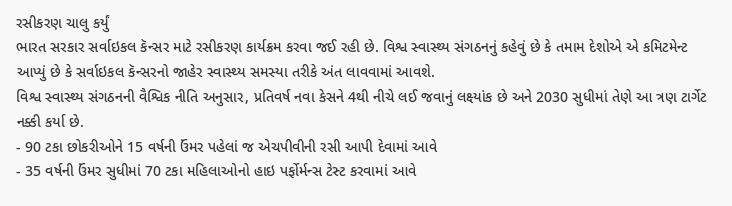રસીકરણ ચાલુ કર્યું
ભારત સરકાર સર્વાઇકલ કૅન્સર માટે રસીકરણ કાર્યક્રમ કરવા જઈ રહી છે. વિશ્વ સ્વાસ્થ્ય સંગઠનનું કહેવું છે કે તમામ દેશોએ એ કમિટમેન્ટ આપ્યું છે કે સર્વાઇકલ કૅન્સરનો જાહેર સ્વાસ્થ્ય સમસ્યા તરીકે અંત લાવવામાં આવશે.
વિશ્વ સ્વાસ્થ્ય સંગઠનની વૈશ્વિક નીતિ અનુસાર, પ્રતિવર્ષ નવા કેસને 4થી નીચે લઈ જવાનું લક્ષ્યાંક છે અને 2030 સુધીમાં તેણે આ ત્રણ ટાર્ગેટ નક્કી કર્યા છે.
- 90 ટકા છોકરીઓને 15 વર્ષની ઉંમર પહેલાં જ એચપીવીની રસી આપી દેવામાં આવે
- 35 વર્ષની ઉંમર સુધીમાં 70 ટકા મહિલાઓનો હાઇ પર્ફોર્મન્સ ટેસ્ટ કરવામાં આવે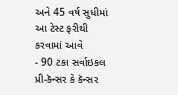અને 45 વર્ષ સુધીમાં આ ટેસ્ટ ફરીથી કરવામાં આવે
- 90 ટકા સર્વાઇકલ પ્રી-કૅન્સર કે કૅન્સર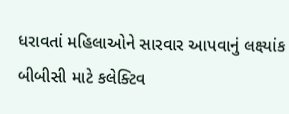ધરાવતાં મહિલાઓને સારવાર આપવાનું લક્ષ્યાંક
બીબીસી માટે કલેક્ટિવ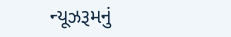ન્યૂઝરૂમનું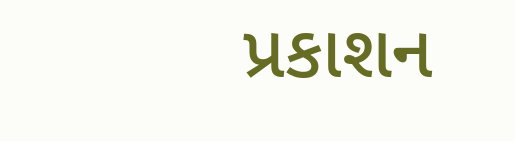પ્રકાશન